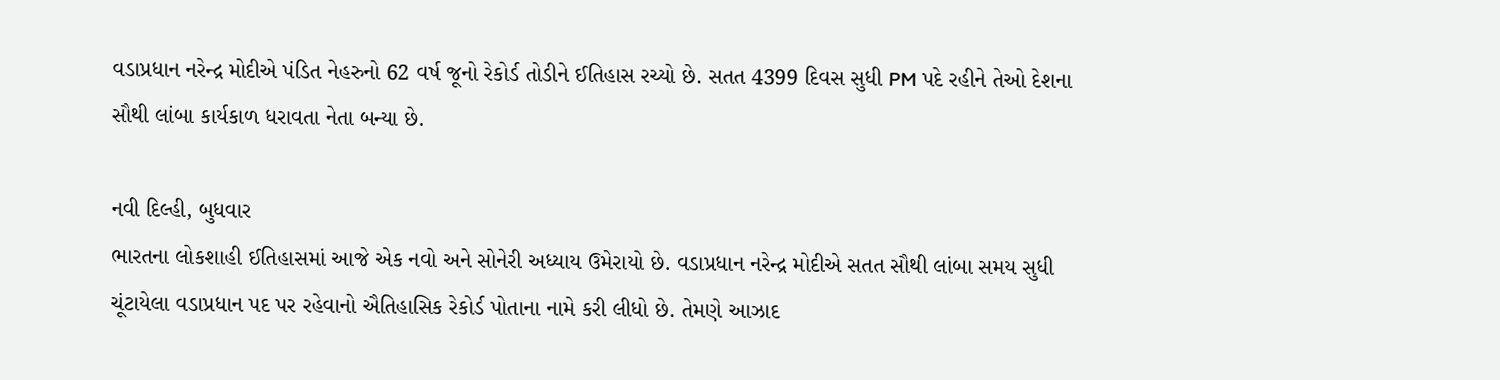વડાપ્રધાન નરેન્દ્ર મોદીએ પંડિત નેહરુનો 62 વર્ષ જૂનો રેકોર્ડ તોડીને ઈતિહાસ રચ્યો છે. સતત 4399 દિવસ સુધી PM પદે રહીને તેઓ દેશના સૌથી લાંબા કાર્યકાળ ધરાવતા નેતા બન્યા છે.

નવી દિલ્હી, બુધવાર
ભારતના લોકશાહી ઈતિહાસમાં આજે એક નવો અને સોનેરી અધ્યાય ઉમેરાયો છે. વડાપ્રધાન નરેન્દ્ર મોદીએ સતત સૌથી લાંબા સમય સુધી ચૂંટાયેલા વડાપ્રધાન પદ પર રહેવાનો ઐતિહાસિક રેકોર્ડ પોતાના નામે કરી લીધો છે. તેમણે આઝાદ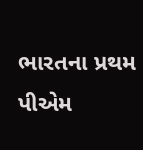ભારતના પ્રથમ પીએમ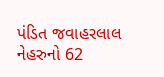પંડિત જવાહરલાલ નેહરુનો 62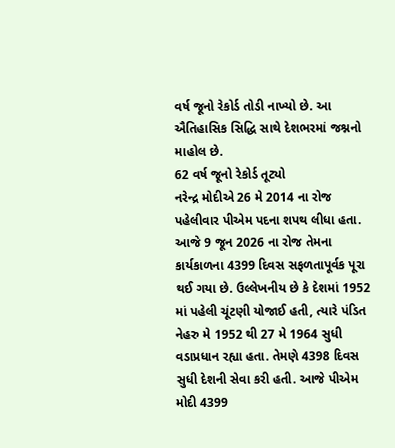વર્ષ જૂનો રેકોર્ડ તોડી નાખ્યો છે. આ ઐતિહાસિક સિદ્ધિ સાથે દેશભરમાં જશ્નનો માહોલ છે.
62 વર્ષ જૂનો રેકોર્ડ તૂટ્યો
નરેન્દ્ર મોદીએ 26 મે 2014 ના રોજ પહેલીવાર પીએમ પદના શપથ લીધા હતા. આજે 9 જૂન 2026 ના રોજ તેમના કાર્યકાળના 4399 દિવસ સફળતાપૂર્વક પૂરા થઈ ગયા છે. ઉલ્લેખનીય છે કે દેશમાં 1952 માં પહેલી ચૂંટણી યોજાઈ હતી, ત્યારે પંડિત નેહરુ મે 1952 થી 27 મે 1964 સુધી વડાપ્રધાન રહ્યા હતા. તેમણે 4398 દિવસ સુધી દેશની સેવા કરી હતી. આજે પીએમ મોદી 4399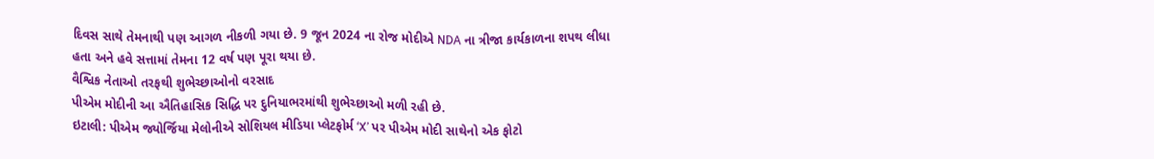દિવસ સાથે તેમનાથી પણ આગળ નીકળી ગયા છે. 9 જૂન 2024 ના રોજ મોદીએ NDA ના ત્રીજા કાર્યકાળના શપથ લીધા હતા અને હવે સત્તામાં તેમના 12 વર્ષ પણ પૂરા થયા છે.
વૈશ્વિક નેતાઓ તરફથી શુભેચ્છાઓનો વરસાદ
પીએમ મોદીની આ ઐતિહાસિક સિદ્ધિ પર દુનિયાભરમાંથી શુભેચ્છાઓ મળી રહી છે.
ઇટાલી: પીએમ જ્યોર્જિયા મેલોનીએ સોશિયલ મીડિયા પ્લેટફોર્મ ‘X’ પર પીએમ મોદી સાથેનો એક ફોટો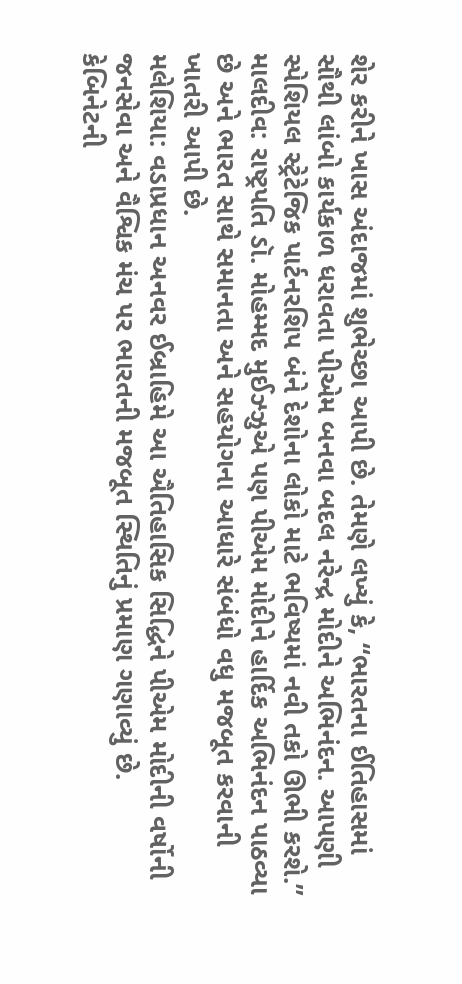શેર કરીને ખાસ અંદાજમાં શુભેચ્છા આપી છે. તેમણે લખ્યું કે, “ભારતના ઈતિહાસમાં સૌથી લાંબો કાર્યકાળ ધરાવતા પીએમ બનવા બદલ નરેન્દ્ર મોદીને અભિનંદન. આપણી સ્પેશિયલ સ્ટ્રેટેજિક પાર્ટનરશિપ બંને દેશોના લોકો માટે ભવિષ્યમાં નવી તકો ઊભી કરશે.”
માલદીવ: રાષ્ટ્રપતિ ડૉ. મોહમ્મદ મુઈઝ્ઝુએ પણ પીએમ મોદીને હાર્દિક અભિનંદન પાઠવ્યા છે અને ભારત સાથે સમાનતા અને સહયોગના આધારે સંબંધો વધુ મજબૂત કરવાની ખાતરી આપી છે.
મલેશિયા: વડાપ્રધાન અનવર ઈબ્રાહિમે આ ઐતિહાસિક સિદ્ધિને પીએમ મોદીની વર્ષોની જનસેવા અને વૈશ્વિક મંચ પર ભારતની મજબૂત સ્થિતિનું પ્રમાણ ગણાવ્યું છે.
કેબિનેટની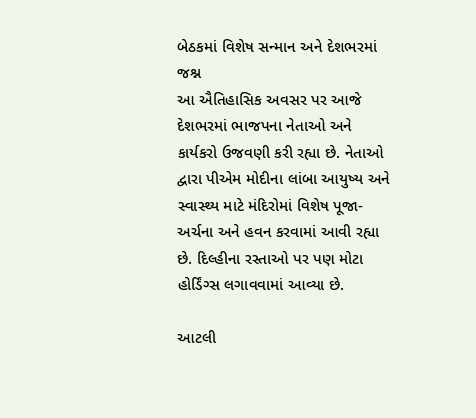બેઠકમાં વિશેષ સન્માન અને દેશભરમાં જશ્ન
આ ઐતિહાસિક અવસર પર આજે દેશભરમાં ભાજપના નેતાઓ અને કાર્યકરો ઉજવણી કરી રહ્યા છે. નેતાઓ દ્વારા પીએમ મોદીના લાંબા આયુષ્ય અને સ્વાસ્થ્ય માટે મંદિરોમાં વિશેષ પૂજા-અર્ચના અને હવન કરવામાં આવી રહ્યા છે. દિલ્હીના રસ્તાઓ પર પણ મોટા હોર્ડિંગ્સ લગાવવામાં આવ્યા છે.

આટલી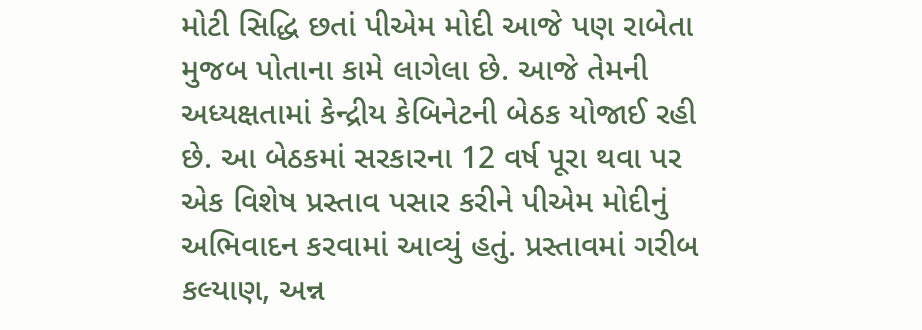મોટી સિદ્ધિ છતાં પીએમ મોદી આજે પણ રાબેતા મુજબ પોતાના કામે લાગેલા છે. આજે તેમની અધ્યક્ષતામાં કેન્દ્રીય કેબિનેટની બેઠક યોજાઈ રહી છે. આ બેઠકમાં સરકારના 12 વર્ષ પૂરા થવા પર એક વિશેષ પ્રસ્તાવ પસાર કરીને પીએમ મોદીનું અભિવાદન કરવામાં આવ્યું હતું. પ્રસ્તાવમાં ગરીબ કલ્યાણ, અન્ન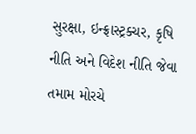સુરક્ષા, ઇન્ફ્રાસ્ટ્રક્ચર, કૃષિ નીતિ અને વિદેશ નીતિ જેવા તમામ મોરચે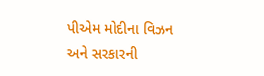પીએમ મોદીના વિઝન અને સરકારની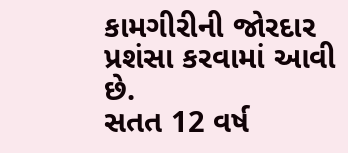કામગીરીની જોરદાર પ્રશંસા કરવામાં આવી છે.
સતત 12 વર્ષ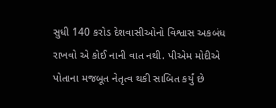સુધી 140 કરોડ દેશવાસીઓનો વિશ્વાસ અકબંધ રાખવો એ કોઈ નાની વાત નથી. પીએમ મોદીએ પોતાના મજબૂત નેતૃત્વ થકી સાબિત કર્યું છે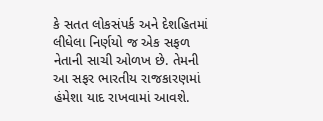કે સતત લોકસંપર્ક અને દેશહિતમાં લીધેલા નિર્ણયો જ એક સફળ નેતાની સાચી ઓળખ છે. તેમની આ સફર ભારતીય રાજકારણમાં હંમેશા યાદ રાખવામાં આવશે.